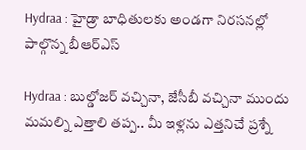Hydraa : హైడ్రా బాధితులకు అండగా నిరసనల్లో పాల్గొన్న బీఆర్‌ఎస్‌

Hydraa : బుల్డోజర్ వచ్చినా, జేసీబీ వచ్చినా ముందు మమల్ని ఎత్తాలి తప్ప.. మీ ఇళ్లను ఎత్తనిచే ప్రశ్నే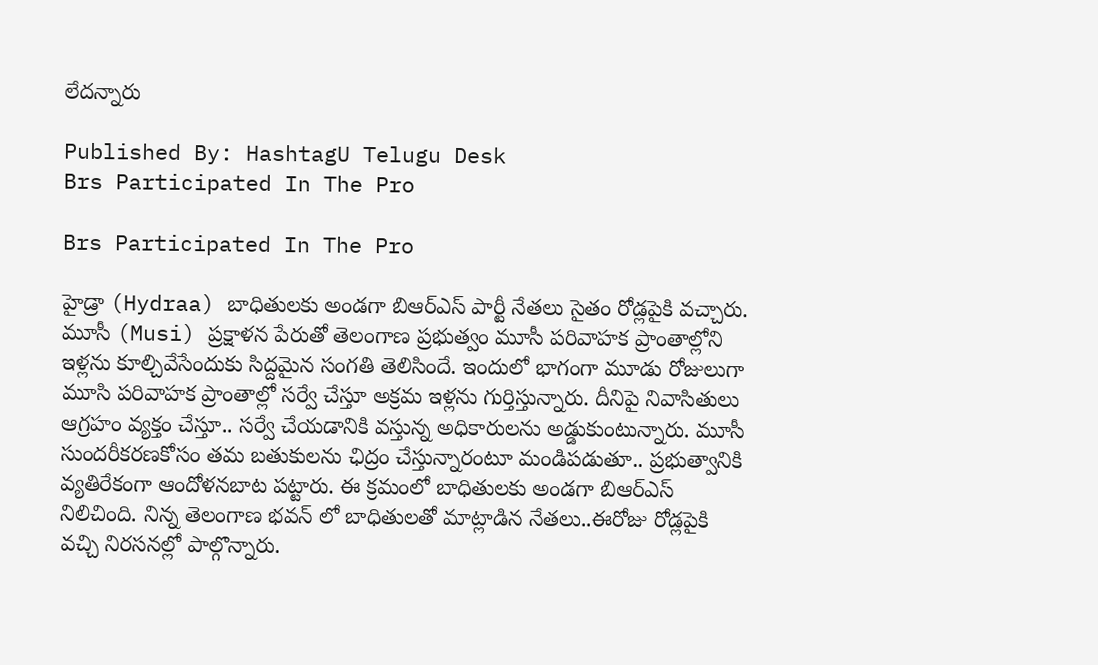లేదన్నారు

Published By: HashtagU Telugu Desk
Brs Participated In The Pro

Brs Participated In The Pro

హైడ్రా (Hydraa) బాధితులకు అండగా బిఆర్ఎస్ పార్టీ నేతలు సైతం రోడ్లపైకి వచ్చారు. మూసీ (Musi) ప్రక్షాళన పేరుతో తెలంగాణ ప్రభుత్వం మూసీ పరివాహక ప్రాంతాల్లోని ఇళ్లను కూల్చివేసేందుకు సిద్దమైన సంగతి తెలిసిందే. ఇందులో భాగంగా మూడు రోజులుగా మూసి పరివాహక ప్రాంతాల్లో సర్వే చేస్తూ అక్రమ ఇళ్లను గుర్తిస్తున్నారు. దీనిపై నివాసితులు ఆగ్రహం వ్యక్తం చేస్తూ.. సర్వే చేయడానికి వస్తున్న అధికారులను అడ్డుకుంటున్నారు. మూసీ సుందరీకరణకోసం తమ బతుకులను ఛిద్రం చేస్తున్నారంటూ మండిపడుతూ.. ప్రభుత్వానికి వ్యతిరేకంగా ఆందోళనబాట పట్టారు. ఈ క్రమంలో బాధితులకు అండగా బిఆర్ఎస్ నిలిచింది. నిన్న తెలంగాణ భవన్ లో బాధితులతో మాట్లాడిన నేతలు..ఈరోజు రోడ్లపైకి వచ్చి నిరసనల్లో పాల్గొన్నారు.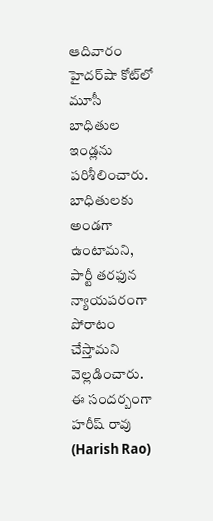ఆదివారం హైదర్‌షా కోట్‌లో మూసీ బాధితుల ఇండ్లను పరిశీలించారు. బాధితులకు అండగా ఉంటామని, పార్టీ తరఫున న్యాయపరంగా పోరాటం చేస్తామని వెల్లడించారు. ఈ సందర్బంగా హరీష్ రావు (Harish Rao)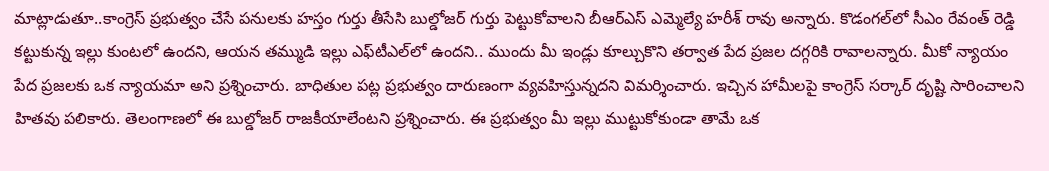మాట్లాడుతూ..కాంగ్రెస్‌ ప్రభుత్వం చేసే పనులకు హస్తం గుర్తు తీసేసి బుల్డోజర్‌ గుర్తు పెట్టుకోవాలని బీఆర్‌ఎస్‌ ఎమ్మెల్యే హరీశ్‌ రావు అన్నారు. కొడంగల్‌లో సీఎం రేవంత్‌ రెడ్డి కట్టుకున్న ఇల్లు కుంటలో ఉందని, ఆయన తమ్ముడి ఇల్లు ఎఫ్‌టీఎల్‌లో ఉందని.. ముందు మీ ఇండ్లు కూల్చుకొని తర్వాత పేద ప్రజల దగ్గరికి రావాలన్నారు. మీకో న్యాయం పేద ప్రజలకు ఒక న్యాయమా అని ప్రశ్నించారు. బాధితుల పట్ల ప్రభుత్వం దారుణంగా వ్యవహిస్తున్నదని విమర్శించారు. ఇచ్చిన హామీలపై కాంగ్రెస్‌ సర్కార్‌ దృష్టి సారించాలని హితవు పలికారు. తెలంగాణలో ఈ బుల్డోజర్‌ రాజకీయాలేంటని ప్రశ్నించారు. ఈ ప్రభుత్వం మీ ఇల్లు ముట్టుకోకుండా తామే ఒక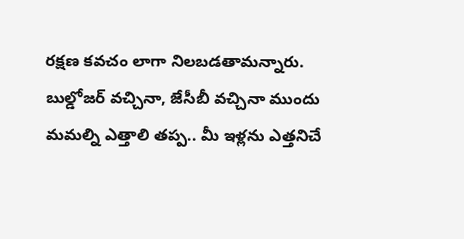రక్షణ కవచం లాగా నిలబడతామన్నారు. బుల్డోజర్ వచ్చినా, జేసీబీ వచ్చినా ముందు మమల్ని ఎత్తాలి తప్ప.. మీ ఇళ్లను ఎత్తనిచే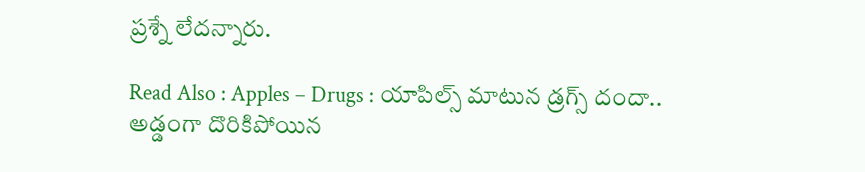ప్రశ్నే లేదన్నారు.

Read Also : Apples – Drugs : యాపిల్స్ మాటున డ్రగ్స్ దందా.. అడ్డంగా దొరికిపోయిన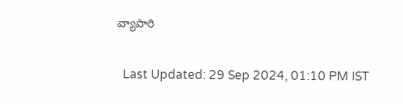వ్యాపారి

  Last Updated: 29 Sep 2024, 01:10 PM IST